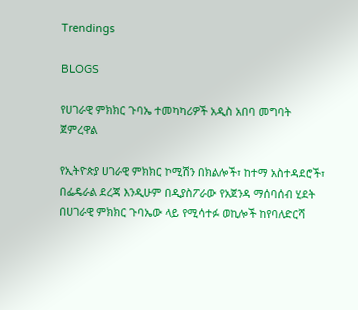Trendings

BLOGS

የሀገራዊ ምክክር ጉባኤ ተመካካሪዎች አዲስ አበባ መግባት ጀምረዋል

የኢትዮጵያ ሀገራዊ ምክክር ኮሚሽን በክልሎች፣ ከተማ አስተዳደሮች፣ በፌዴራል ደረጃ እንዲሁም በዲያስፖራው የአጀንዳ ማሰባሰብ ሂደት በሀገራዊ ምክክር ጉባኤው ላይ የሚሳተፉ ወኪሎች ከየባለድርሻ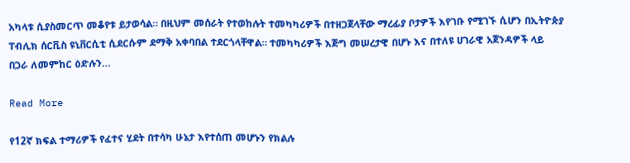አካላቱ ሲያስመርጥ መቆየቱ ይታወሳል። በዚህም መሰራት የተወከሉት ተመካካሪዎች በተዘጋጀላቸው ማረፊያ ቦታዎች እየገቡ የሚገኙ ሲሆን በኢትዮጵያ ፐብሊክ ሰርቪስ ዩኒቨርሲቲ ሲደርሱም ደማቅ አቀባበል ተደርጎላቸዋል። ተመካካሪዎች እጅግ መሠረታዊ በሆኑ እና በተለዩ ሀገራዊ አጀንዳዎች ላይ በጋራ ለመምከር ዕድሉን…

Read More

የ12ኛ ክፍል ተማሪዎች የፈተና ሂደት በተሳካ ሁኔታ እየተሰጠ መሆኑን የክልሉ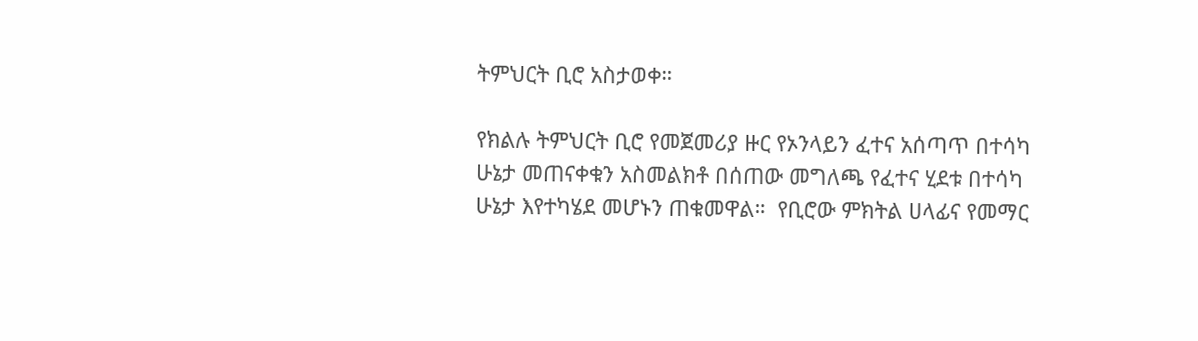ትምህርት ቢሮ አስታወቀ።

የክልሉ ትምህርት ቢሮ የመጀመሪያ ዙር የኦንላይን ፈተና አሰጣጥ በተሳካ ሁኔታ መጠናቀቁን አስመልክቶ በሰጠው መግለጫ የፈተና ሂደቱ በተሳካ ሁኔታ እየተካሄደ መሆኑን ጠቁመዋል።  የቢሮው ምክትል ሀላፊና የመማር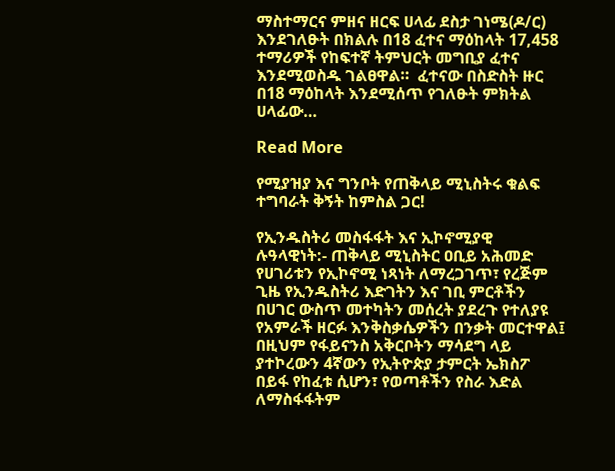ማስተማርና ምዘና ዘርፍ ሀላፊ ደስታ ገነሜ(ዶ/ር) እንደገለፁት በክልሉ በ18 ፈተና ማዕከላት 17,458 ተማሪዎች የከፍተኛ ትምህርት መግቢያ ፈተና እንደሚወስዱ ገልፀዋል።  ፈተናው በስድስት ዙር በ18 ማዕከላት እንደሚሰጥ የገለፁት ምክትል ሀላፊው…

Read More

የሚያዝያ እና ግንቦት የጠቅላይ ሚኒስትሩ ቁልፍ ተግባራት ቅኝት ከምስል ጋር!

የኢንዱስትሪ መስፋፋት እና ኢኮኖሚያዊ ሉዓላዊነት:- ጠቅላይ ሚኒስትር ዐቢይ አሕመድ የሀገሪቱን የኢኮኖሚ ነጻነት ለማረጋገጥ፣ የረጅም ጊዜ የኢንዱስትሪ እድገትን እና ገቢ ምርቶችን በሀገር ውስጥ መተካትን መሰረት ያደረጉ የተለያዩ የአምራች ዘርፉ እንቅስቃሴዎችን በንቃት መርተዋል፤ በዚህም የፋይናንስ አቅርቦትን ማሳደግ ላይ ያተኮረውን 4ኛውን የኢትዮጵያ ታምርት ኤክስፖ በይፋ የከፈቱ ሲሆን፣ የወጣቶችን የስራ እድል ለማስፋፋትም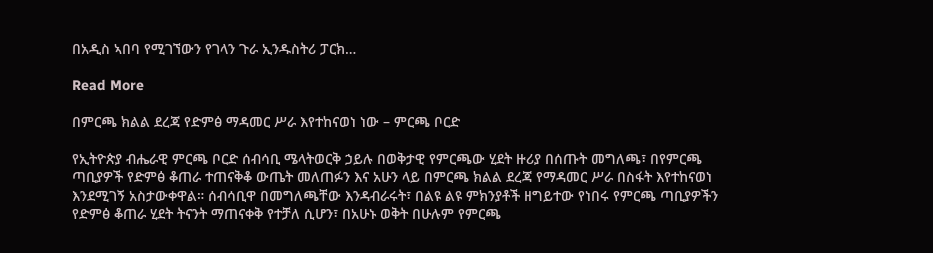በአዲስ ኣበባ የሚገኘውን የገላን ጉራ ኢንዱስትሪ ፓርክ…

Read More

በምርጫ ክልል ደረጃ የድምፅ ማዳመር ሥራ እየተከናወነ ነው – ምርጫ ቦርድ

የኢትዮጵያ ብሔራዊ ምርጫ ቦርድ ሰብሳቢ ሜላትወርቅ ኃይሉ በወቅታዊ የምርጫው ሂደት ዙሪያ በሰጡት መግለጫ፣ በየምርጫ ጣቢያዎች የድምፅ ቆጠራ ተጠናቅቆ ውጤት መለጠፉን እና አሁን ላይ በምርጫ ክልል ደረጃ የማዳመር ሥራ በስፋት እየተከናወነ እንደሚገኝ አስታውቀዋል። ሰብሳቢዋ በመግለጫቸው እንዳብራሩት፣ በልዩ ልዩ ምክንያቶች ዘግይተው የነበሩ የምርጫ ጣቢያዎችን የድምፅ ቆጠራ ሂደት ትናንት ማጠናቀቅ የተቻለ ሲሆን፣ በአሁኑ ወቅት በሁሉም የምርጫ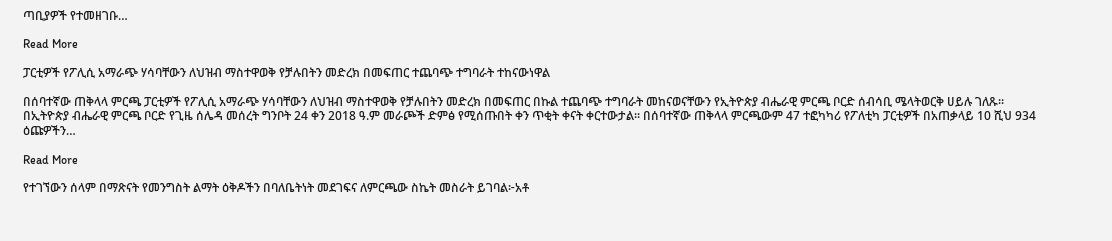ጣቢያዎች የተመዘገቡ…

Read More

ፓርቲዎች የፖሊሲ አማራጭ ሃሳባቸውን ለህዝብ ማስተዋወቅ የቻሉበትን መድረክ በመፍጠር ተጨባጭ ተግባራት ተከናውነዋል

በሰባተኛው ጠቅላላ ምርጫ ፓርቲዎች የፖሊሲ አማራጭ ሃሳባቸውን ለህዝብ ማስተዋወቅ የቻሉበትን መድረክ በመፍጠር በኩል ተጨባጭ ተግባራት መከናወናቸውን የኢትዮጵያ ብሔራዊ ምርጫ ቦርድ ሰብሳቢ ሜላትወርቅ ሀይሉ ገለጹ። በኢትዮጵያ ብሔራዊ ምርጫ ቦርድ የጊዜ ሰሌዳ መሰረት ግንቦት 24 ቀን 2018 ዓ.ም መራጮች ድምፅ የሚሰጡበት ቀን ጥቂት ቀናት ቀርተውታል። በሰባተኛው ጠቅላላ ምርጫውም 47 ተፎካካሪ የፖለቲካ ፓርቲዎች በአጠቃላይ 10 ሺህ 934 ዕጩዎችን…

Read More

የተገኘውን ሰላም በማጽናት የመንግስት ልማት ዕቅዶችን በባለቤትነት መደገፍና ለምርጫው ስኬት መስራት ይገባል፦አቶ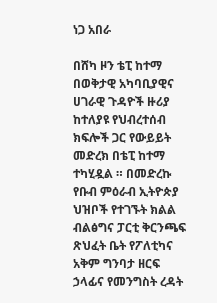ነጋ አበራ

በሸካ ዞን ቴፒ ከተማ በወቅታዊ አካባቢያዊና ሀገራዊ ጉዳዮች ዙሪያ ከተለያዩ የህብረተሰብ ክፍሎች ጋር የውይይት መድረክ በቴፒ ከተማ ተካሂዷል ። በመድረኩ የቡብ ምዕራብ ኢትዮጵያ ህዝቦች የተገኙት ክልል ብልፅግና ፓርቲ ቅርንጫፍ ጽህፈት ቤት የፖለቲካና አቅም ግንባታ ዘርፍ ኃላፊና የመንግስት ረዳት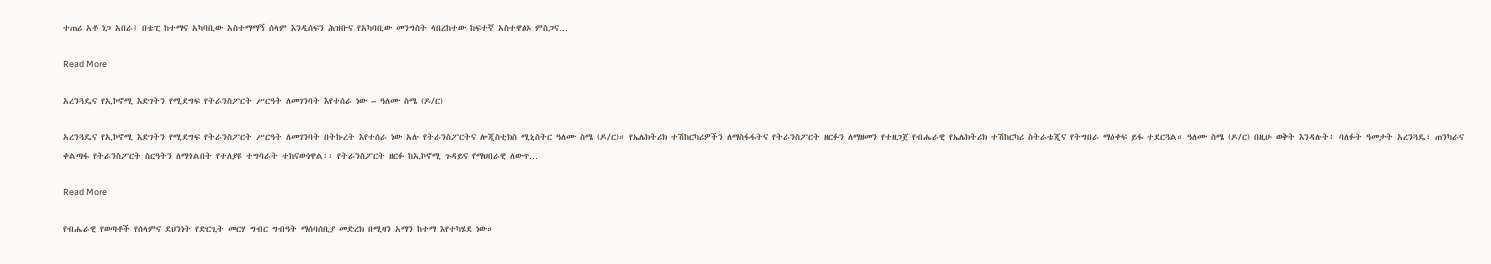ተጠሪ አቶ ነጋ አበራ፤ በቴፒ ከተማና አካባቢው አስተማማኝ ሰላም እንዲሰፍን ሕዝቡና የአካባቢው መንግስት ላበረከተው ከፍተኛ አስተዋፅኦ ምስጋና…

Read More

አረንጓዴና የኢኮኖሚ እድገትን የሚደግፍ የትራንስፖርት ሥርዓት ለመገንባት እየተሰራ ነው – ዓለሙ ስሜ (ዶ/ር)

አረንጓዴና የኢኮኖሚ እድገትን የሚደግፍ የትራንስፖርት ሥርዓት ለመገንባት በትኩረት እየተሰራ ነው አሉ የትራንስፖርትና ሎጂስቲክስ ሚኒስትር ዓለሙ ስሜ (ዶ/ር)። የኤሌክትሪክ ተሽከርካሪዎችን ለማስፋፋትና የትራንስፖርት ዘርፉን ለማዘመን የተዘጋጀ የብሔራዊ የኤሌክትሪክ ተሽከርካሪ ስትራቴጂና የትግበራ ማዕቀፍ ይፋ ተደርጓል። ዓለሙ ስሜ (ዶ/ር) በዚሁ ወቅት እንዳሉት፥ ባለፉት ዓመታት አረንጓዴ፣ ጠንካራና ቀልጣፋ የትራንስፖርት ስርዓትን ለማጎልበት የተለያዩ ተግባራት ተከናውነዋል፡፡ የትራንስፖርት ዘርፉ ከኢኮኖሚ ጉዳይና የማህበራዊ ለውጥ…

Read More

የብሔራዊ የወጣቶች የሰላምና ደህንነት የድርጊት መርሃ ግብር ግብዓት ማሰባሰቢያ መድረክ በሚዛን አማን ከተማ እየተካሄደ ነው።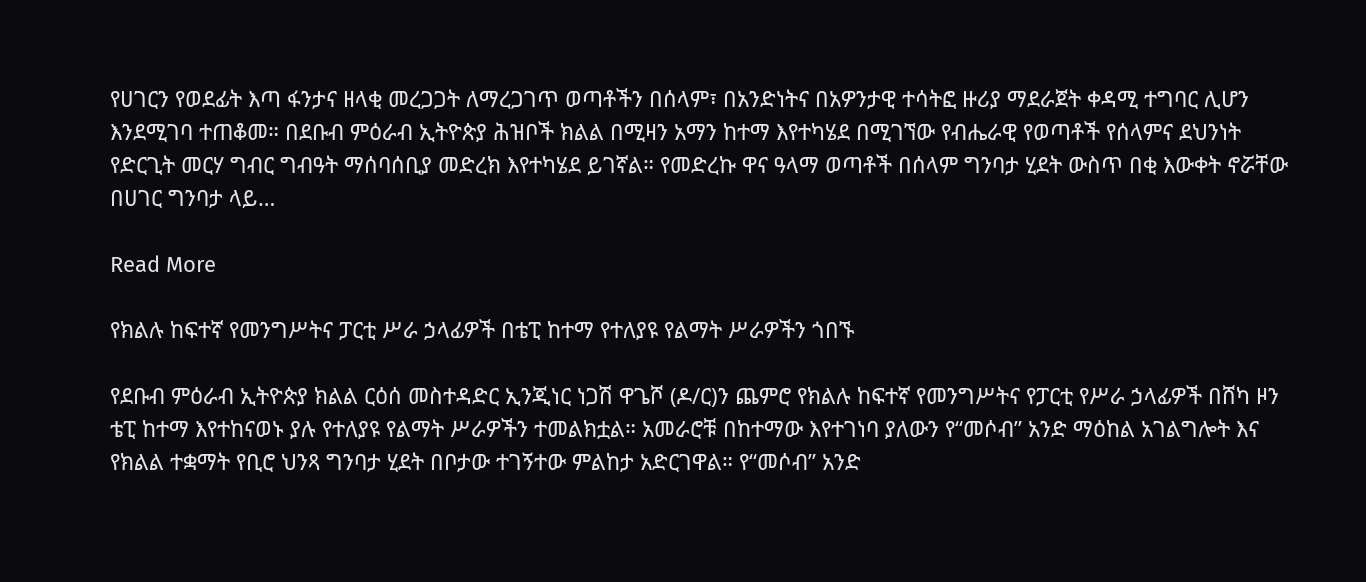የሀገርን የወደፊት እጣ ፋንታና ዘላቂ መረጋጋት ለማረጋገጥ ወጣቶችን በሰላም፣ በአንድነትና በአዎንታዊ ተሳትፎ ዙሪያ ማደራጀት ቀዳሚ ተግባር ሊሆን እንደሚገባ ተጠቆመ። በደቡብ ምዕራብ ኢትዮጵያ ሕዝቦች ክልል በሚዛን አማን ከተማ እየተካሄደ በሚገኘው የብሔራዊ የወጣቶች የሰላምና ደህንነት የድርጊት መርሃ ግብር ግብዓት ማሰባሰቢያ መድረክ እየተካሄደ ይገኛል። የመድረኩ ዋና ዓላማ ወጣቶች በሰላም ግንባታ ሂደት ውስጥ በቂ እውቀት ኖሯቸው በሀገር ግንባታ ላይ…

Read More

የክልሉ ከፍተኛ የመንግሥትና ፓርቲ ሥራ ኃላፊዎች በቴፒ ከተማ የተለያዩ የልማት ሥራዎችን ጎበኙ

የደቡብ ምዕራብ ኢትዮጵያ ክልል ርዕሰ መስተዳድር ኢንጂነር ነጋሽ ዋጌሾ (ዶ/ር)ን ጨምሮ የክልሉ ከፍተኛ የመንግሥትና የፓርቲ የሥራ ኃላፊዎች በሸካ ዞን ቴፒ ከተማ እየተከናወኑ ያሉ የተለያዩ የልማት ሥራዎችን ተመልክቷል። አመራሮቹ በከተማው እየተገነባ ያለውን የ“መሶብ” አንድ ማዕከል አገልግሎት እና የክልል ተቋማት የቢሮ ህንጻ ግንባታ ሂደት በቦታው ተገኝተው ምልከታ አድርገዋል። የ“መሶብ” አንድ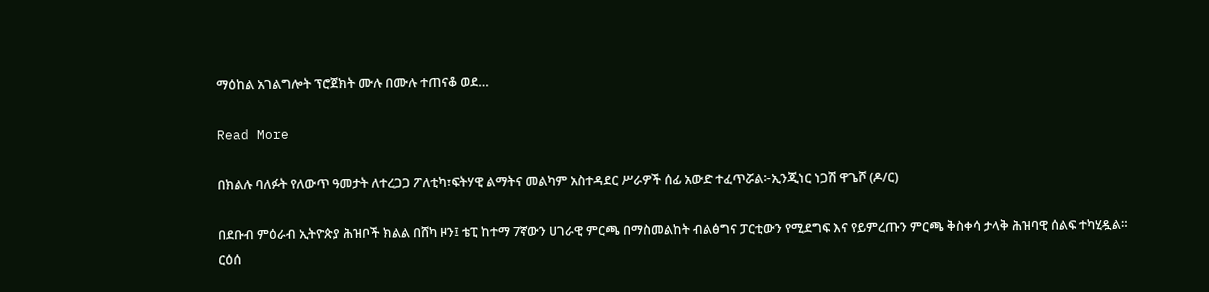ማዕከል አገልግሎት ፕሮጀክት ሙሉ በሙሉ ተጠናቆ ወደ…

Read More

በክልሉ ባለፉት የለውጥ ዓመታት ለተረጋጋ ፖለቲካ፣ፍትሃዊ ልማትና መልካም አስተዳደር ሥራዎች ሰፊ አውድ ተፈጥሯል፦ኢንጂነር ነጋሽ ዋጌሾ (ዶ/ር)

በደቡብ ምዕራብ ኢትዮጵያ ሕዝቦች ክልል በሸካ ዞን፤ ቴፒ ከተማ 7ኛውን ሀገራዊ ምርጫ በማስመልከት ብልፅግና ፓርቲውን የሚደግፍ እና የይምረጡን ምርጫ ቅስቀሳ ታላቅ ሕዝባዊ ሰልፍ ተካሂዷል። ርዕሰ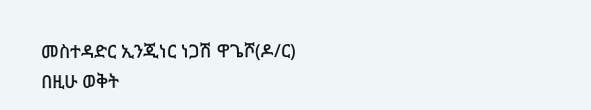መስተዳድር ኢንጂነር ነጋሽ ዋጌሾ(ዶ/ር) በዚሁ ወቅት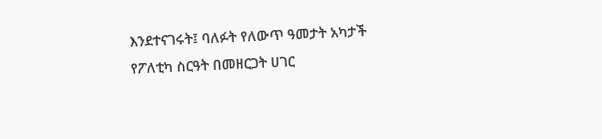እንደተናገሩት፤ ባለፉት የለውጥ ዓመታት አካታች የፖለቲካ ስርዓት በመዘርጋት ሀገር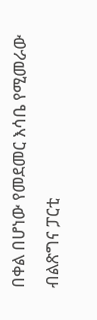በቀል በሆነው የመደመር እሳቤ የሚመራው ብልጽግና ፓርቲ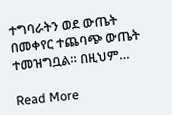ተግባራትን ወደ ውጤት በመቀየር ተጨባጭ ውጤት ተመዝግቧል። በዚህም…

Read More